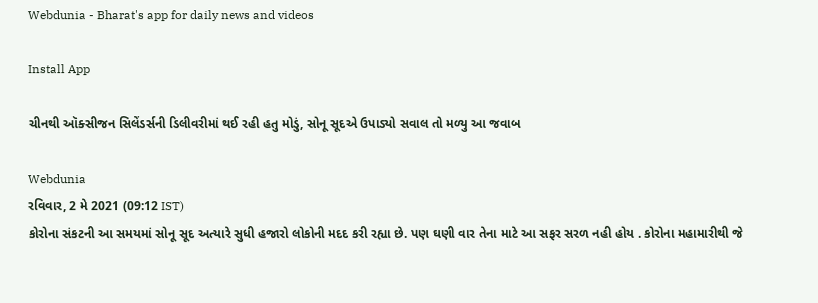Webdunia - Bharat's app for daily news and videos

Install App

ચીનથી ઑક્સીજન સિલેંડર્સની ડિલીવરીમાં થઈ રહી હતુ મોડું, સોનૂ સૂદએ ઉપાડ્યો સવાલ તો મળ્યુ આ જવાબ

Webdunia
રવિવાર, 2 મે 2021 (09:12 IST)
કોરોના સંકટની આ સમયમાં સોનૂ સૂદ અત્યારે સુધી હજારો લોકોની મદદ કરી રહ્યા છે. પણ ઘણી વાર તેના માટે આ સફર સરળ નહી હોય . કોરોના મહામારીથી જે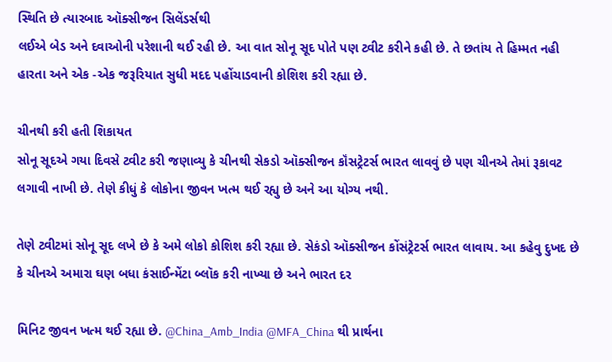સ્થિતિ છે ત્યારબાદ ઑક્સીજન સિલેંડર્સથી
લઈએ બેડ અને દવાઓની પરેશાની થઈ રહી છે. આ વાત સોનૂ સૂદ પોતે પણ ટ્વીટ કરીને કહી છે. તે છતાંય તે હિમ્મત નહી હારતા અને એક -એક જરૂરિયાત સુધી મદદ પહોંચાડવાની કોશિશ કરી રહ્યા છે.

ચીનથી કરી હતી શિકાયત
સોનૂ સૂદએ ગયા દિવસે ટ્વીટ કરી જણાવ્યુ કે ચીનથી સેકડો ઑક્સીજન કૉંસટ્રેટર્સ ભારત લાવવું છે પણ ચીનએ તેમાં રૂકાવટ લગાવી નાખી છે. તેણે કીધું કે લોકોના જીવન ખત્મ થઈ રહ્યુ છે અને આ યોગ્ય નથી.

તેણે ટ્વીટમાં સોનૂ સૂદ લખે છે કે અમે લોકો કોશિશ કરી રહ્યા છે. સેકંડો ઑક્સીજન કોંસંટ્રેટર્સ ભારત લાવાય. આ કહેવુ દુખદ છે કે ચીનએ અમારા ઘણ બધા કંસાઈન્મેંટા બ્લૉક કરી નાખ્યા છે અને ભારત દર

મિનિટ જીવન ખત્મ થઈ રહ્યા છે. @China_Amb_India @MFA_China થી પ્રાર્થના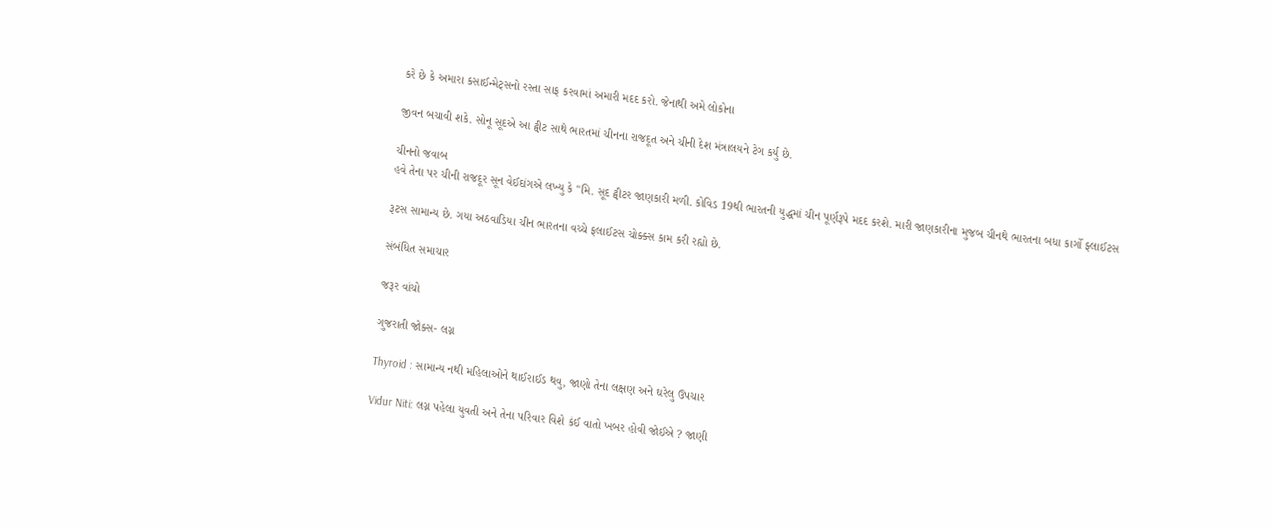કરે છે કે અમારા કસાઈન્મેટ્સનો રસ્તા સાફ કરવામાં અમારી મદદ કરો. જેનાથી અમે લોકોના

જીવન બચાવી શકે. સોનૂ સૂદએ આ ટ્વીટ સાથે ભારતમાં ચીનના રાજદૂત અને ચીની દેશ મંત્રાલયને ટેગ કર્યુ છે.

ચીનનો જવાબ
હવે તેના પર ચીની રાજદૂર સૂન વેઈદાંગએ લખ્યુ કે "મિ. સૂદ ટ્વીટર જાણકારી મળી. કોવિડ 19થી ભારતની યુદ્ધમાં ચીન પૂર્ણરૂપે મદદ કરશે. મારી જાણકારીના મુજબ ચીનથે ભારતના બધા કાર્ગો ફ્લાઈટસ

રૂટસ સામાન્ય છે. ગયા અઠવાડિયા ચીન ભારતના વચ્ચે ફલાઈટસ ચોક્ક્સ કામ કરી રહ્યો છે.

સંબંધિત સમાચાર

જરૂર વાંચો

ગુજરાતી જોક્સ- લગ્ન

Thyroid : સામાન્ય નથી મહિલાઓને થાઈરાઈડ થવુ, જાણો તેના લક્ષણ અને ઘરેલુ ઉપચાર

Vidur Niti: લગ્ન પહેલા યુવતી અને તેના પરિવાર વિશે કંઈ વાતો ખબર હોવી જોઈએ ? જાણી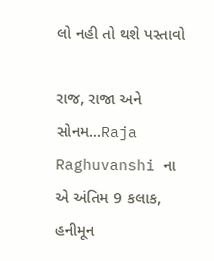લો નહી તો થશે પસ્તાવો

રાજ, રાજા અને સોનમ...Raja Raghuvanshi ના એ અંતિમ 9 કલાક, હનીમૂન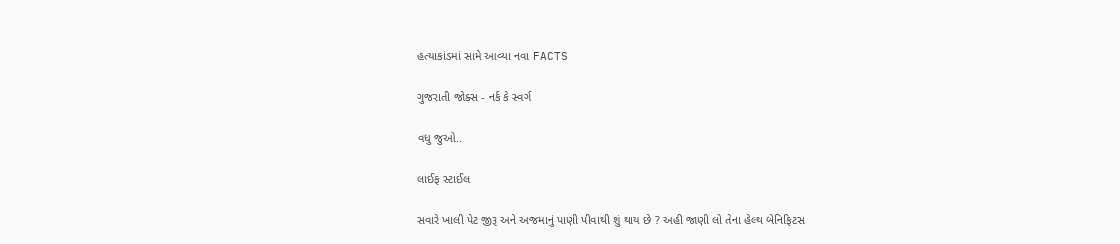હત્યાકાંડમાં સામે આવ્યા નવા FACTS

ગુજરાતી જોક્સ - નર્ક કે સ્વર્ગ

વધુ જુઓ..

લાઈફ સ્ટાઈલ

સવારે ખાલી પેટ જીરૂ અને અજમાનું પાણી પીવાથી શું થાય છે ? અહી જાણી લો તેના હેલ્થ બેનિફિટસ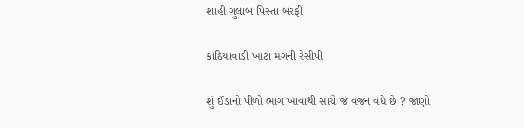શાહી ગુલાબ પિસ્તા બરફી

કાઠિયાવાડી ખાટા મગની રેસીપી

શું ઈંડાનો પીળો ભાગ ખાવાથી સાચે જ વજન વધે છે ? જાણો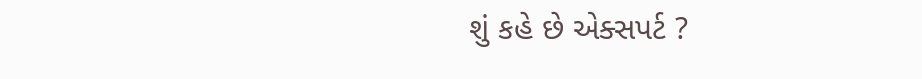શું કહે છે એક્સપર્ટ ?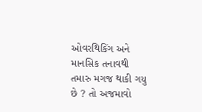ઓવરથિકિંગ અને માનસિક તનાવથી તમારુ મગજ થાકી ગયુ છે ? તો અજમાવો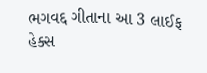ભગવદ્દ ગીતાના આ 3 લાઈફ હેક્સ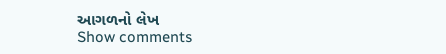આગળનો લેખ
Show comments